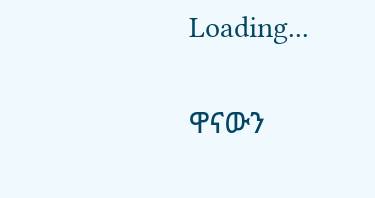Loading...

ዋናውን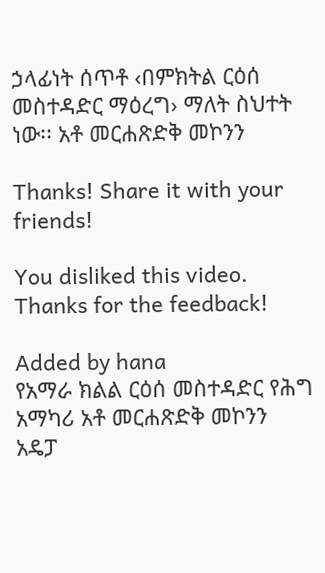ኃላፊነት ሰጥቶ ‹በምክትል ርዕሰ መስተዳድር ማዕረግ› ማለት ስህተት ነው፡፡ አቶ መርሐጽድቅ መኮንን

Thanks! Share it with your friends!

You disliked this video. Thanks for the feedback!

Added by hana
የአማራ ክልል ርዕሰ መስተዳድር የሕግ አማካሪ አቶ መርሐጽድቅ መኮንን አዴፓ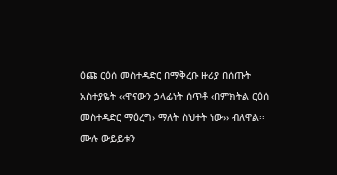ዕጩ ርዕሰ መስተዳድር በማቅረቡ ዙሪያ በሰጡት አስተያዬት ‹‹ዋናውን ኃላፊነት ሰጥቶ ‹በምክትል ርዕሰ መስተዳድር ማዕረግ› ማለት ስህተት ነው›› ብለዋል፡፡ ሙሉ ውይይቱን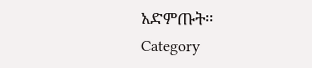አድምጡት፡፡
Category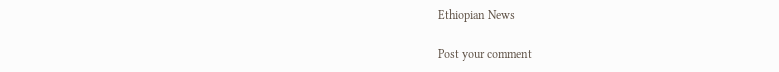Ethiopian News

Post your comment